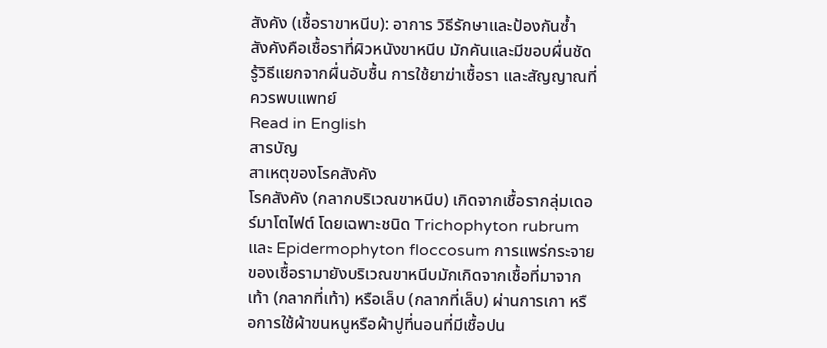สังคัง (เชื้อราขาหนีบ): อาการ วิธีรักษาและป้องกันซ้ำ
สังคังคือเชื้อราที่ผิวหนังขาหนีบ มักคันและมีขอบผื่นชัด รู้วิธีแยกจากผื่นอับชื้น การใช้ยาฆ่าเชื้อรา และสัญญาณที่ควรพบแพทย์
Read in English
สารบัญ
สาเหตุของโรคสังคัง
โรคสังคัง (กลากบริเวณขาหนีบ) เกิดจากเชื้อรากลุ่มเดอร์มาโตไฟต์ โดยเฉพาะชนิด Trichophyton rubrum และ Epidermophyton floccosum การแพร่กระจายของเชื้อรามายังบริเวณขาหนีบมักเกิดจากเชื้อที่มาจากเท้า (กลากที่เท้า) หรือเล็บ (กลากที่เล็บ) ผ่านการเกา หรือการใช้ผ้าขนหนูหรือผ้าปูที่นอนที่มีเชื้อปน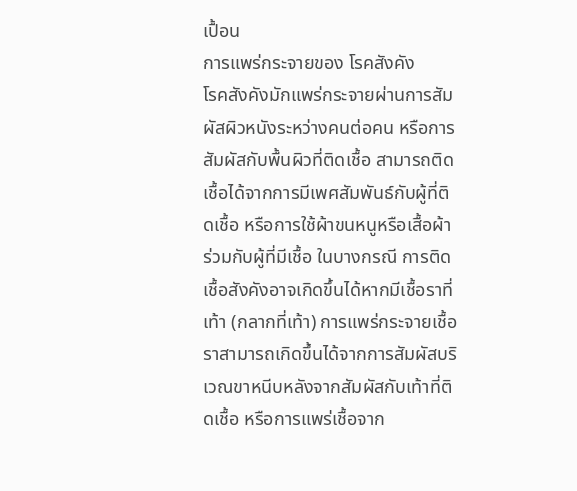เปื้อน
การแพร่กระจายของ โรคสังคัง
โรคสังคังมักแพร่กระจายผ่านการสัมผัสผิวหนังระหว่างคนต่อคน หรือการสัมผัสกับพื้นผิวที่ติดเชื้อ สามารถติดเชื้อได้จากการมีเพศสัมพันธ์กับผู้ที่ติดเชื้อ หรือการใช้ผ้าขนหนูหรือเสื้อผ้าร่วมกับผู้ที่มีเชื้อ ในบางกรณี การติดเชื้อสังคังอาจเกิดขึ้นได้หากมีเชื้อราที่เท้า (กลากที่เท้า) การแพร่กระจายเชื้อราสามารถเกิดขึ้นได้จากการสัมผัสบริเวณขาหนีบหลังจากสัมผัสกับเท้าที่ติดเชื้อ หรือการแพร่เชื้อจาก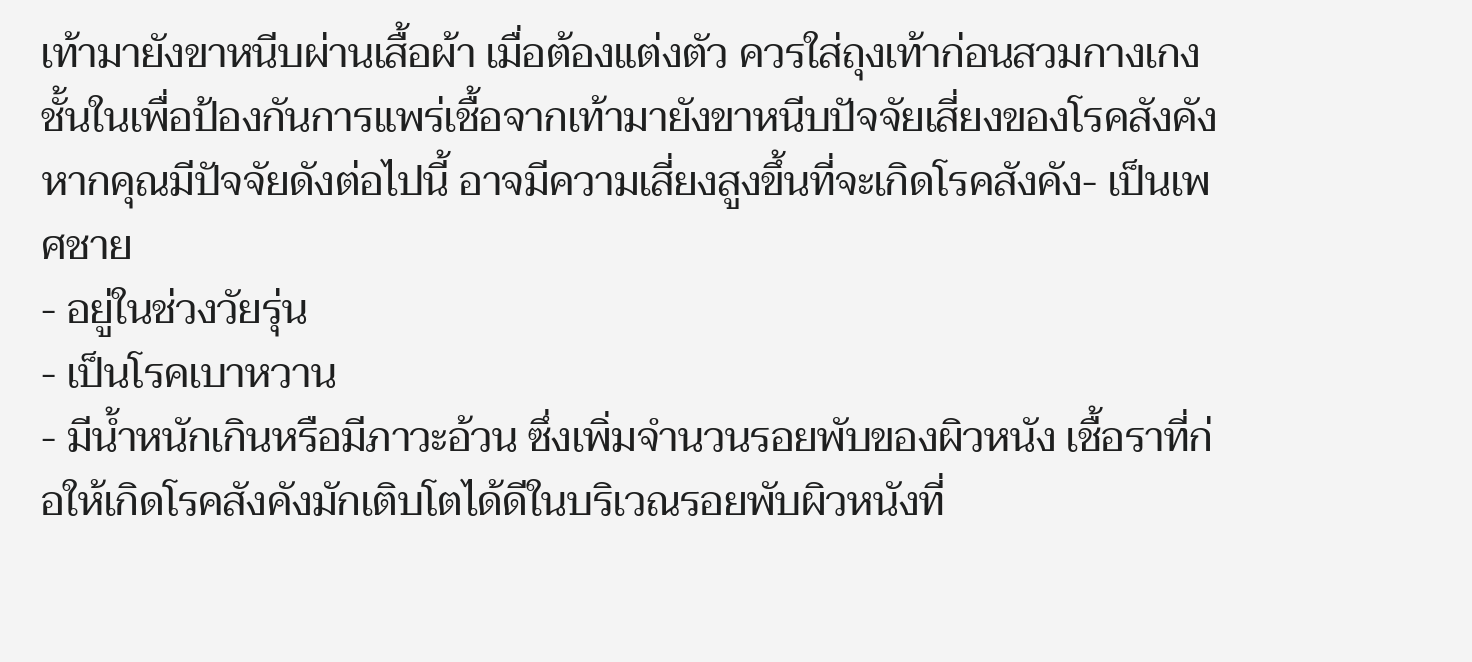เท้ามายังขาหนีบผ่านเสื้อผ้า เมื่อต้องแต่งตัว ควรใส่ถุงเท้าก่อนสวมกางเกงชั้นในเพื่อป้องกันการแพร่เชื้อจากเท้ามายังขาหนีบปัจจัยเสี่ยงของโรคสังคัง
หากคุณมีปัจจัยดังต่อไปนี้ อาจมีความเสี่ยงสูงขึ้นที่จะเกิดโรคสังคัง- เป็นเพศชาย
- อยู่ในช่วงวัยรุ่น
- เป็นโรคเบาหวาน
- มีน้ำหนักเกินหรือมีภาวะอ้วน ซึ่งเพิ่มจำนวนรอยพับของผิวหนัง เชื้อราที่ก่อให้เกิดโรคสังคังมักเติบโตได้ดีในบริเวณรอยพับผิวหนังที่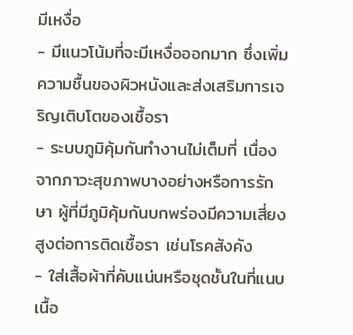มีเหงื่อ
- มีแนวโน้มที่จะมีเหงื่อออกมาก ซึ่งเพิ่มความชื้นของผิวหนังและส่งเสริมการเจริญเติบโตของเชื้อรา
- ระบบภูมิคุ้มกันทำงานไม่เต็มที่ เนื่องจากภาวะสุขภาพบางอย่างหรือการรักษา ผู้ที่มีภูมิคุ้มกันบกพร่องมีความเสี่ยงสูงต่อการติดเชื้อรา เช่นโรคสังคัง
- ใส่เสื้อผ้าที่คับแน่นหรือชุดชั้นในที่แนบเนื้อ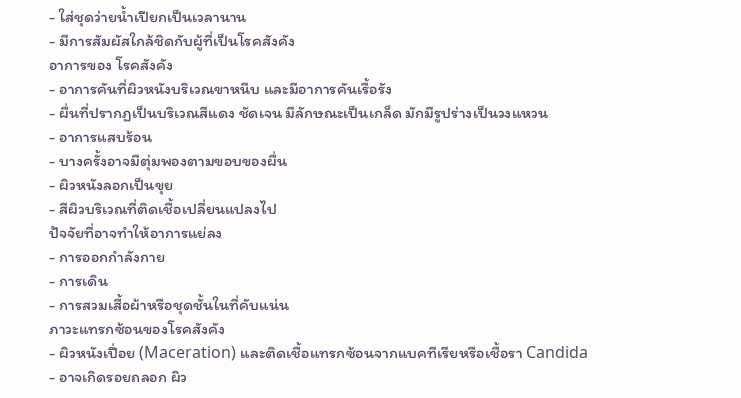- ใส่ชุดว่ายน้ำเปียกเป็นเวลานาน
- มีการสัมผัสใกล้ชิดกับผู้ที่เป็นโรคสังคัง
อาการของ โรคสังคัง
- อาการคันที่ผิวหนังบริเวณขาหนีบ และมีอาการคันเรื้อรัง
- ผื่นที่ปรากฏเป็นบริเวณสีแดง ชัดเจน มีลักษณะเป็นเกล็ด มักมีรูปร่างเป็นวงแหวน
- อาการแสบร้อน
- บางครั้งอาจมีตุ่มพองตามขอบของผื่น
- ผิวหนังลอกเป็นขุย
- สีผิวบริเวณที่ติดเชื้อเปลี่ยนแปลงไป
ปัจจัยที่อาจทำให้อาการแย่ลง
- การออกกำลังกาย
- การเดิน
- การสวมเสื้อผ้าหรือชุดชั้นในที่คับแน่น
ภาวะแทรกซ้อนของโรคสังคัง
- ผิวหนังเปื่อย (Maceration) และติดเชื้อแทรกซ้อนจากแบคทีเรียหรือเชื้อรา Candida
- อาจเกิดรอยถลอก ผิว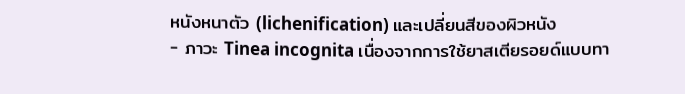หนังหนาตัว (lichenification) และเปลี่ยนสีของผิวหนัง
- ภาวะ Tinea incognita เนื่องจากการใช้ยาสเตียรอยด์แบบทา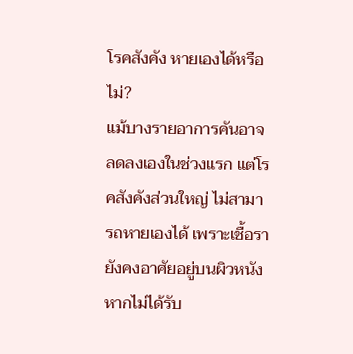โรคสังคัง หายเองได้หรือไม่?
แม้บางรายอาการคันอาจลดลงเองในช่วงแรก แต่โรคสังคังส่วนใหญ่ ไม่สามารถหายเองได้ เพราะเชื้อรายังคงอาศัยอยู่บนผิวหนัง หากไม่ได้รับ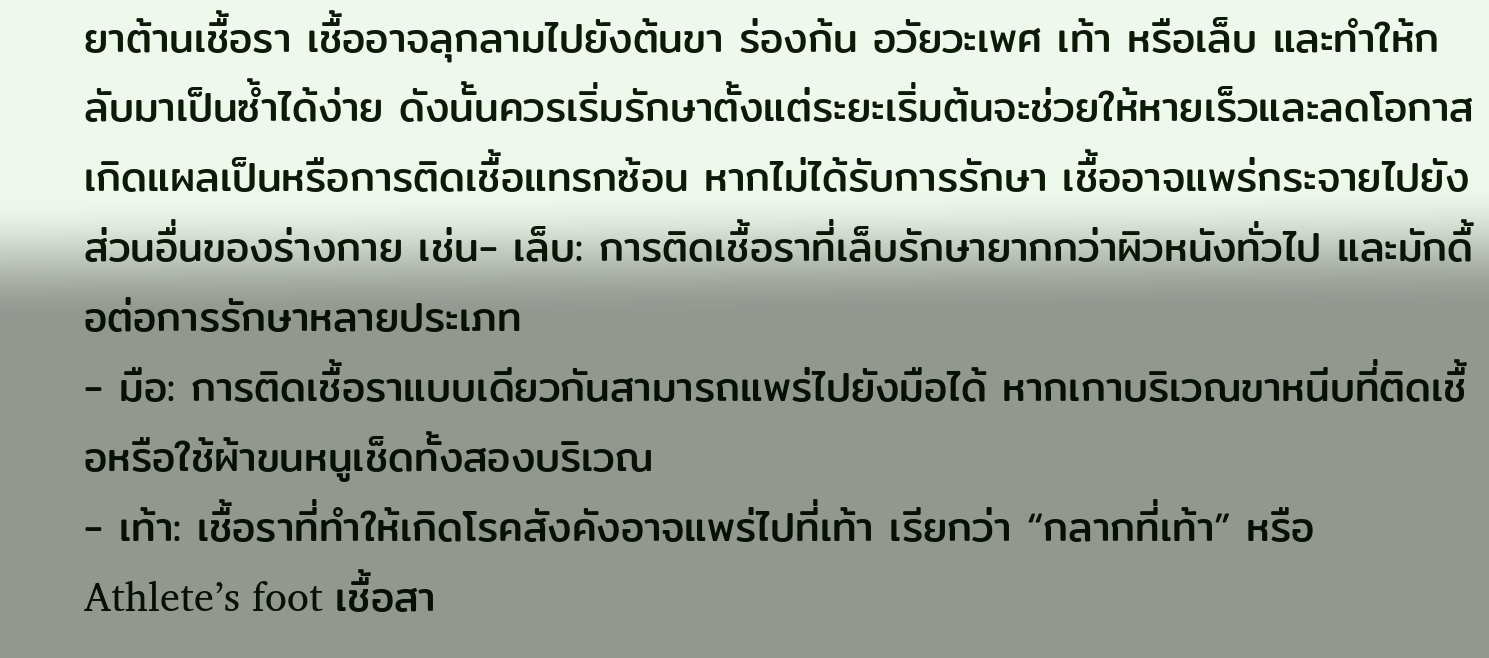ยาต้านเชื้อรา เชื้ออาจลุกลามไปยังต้นขา ร่องก้น อวัยวะเพศ เท้า หรือเล็บ และทำให้กลับมาเป็นซ้ำได้ง่าย ดังนั้นควรเริ่มรักษาตั้งแต่ระยะเริ่มต้นจะช่วยให้หายเร็วและลดโอกาสเกิดแผลเป็นหรือการติดเชื้อแทรกซ้อน หากไม่ได้รับการรักษา เชื้ออาจแพร่กระจายไปยังส่วนอื่นของร่างกาย เช่น- เล็บ: การติดเชื้อราที่เล็บรักษายากกว่าผิวหนังทั่วไป และมักดื้อต่อการรักษาหลายประเภท
- มือ: การติดเชื้อราแบบเดียวกันสามารถแพร่ไปยังมือได้ หากเกาบริเวณขาหนีบที่ติดเชื้อหรือใช้ผ้าขนหนูเช็ดทั้งสองบริเวณ
- เท้า: เชื้อราที่ทำให้เกิดโรคสังคังอาจแพร่ไปที่เท้า เรียกว่า “กลากที่เท้า” หรือ Athlete’s foot เชื้อสา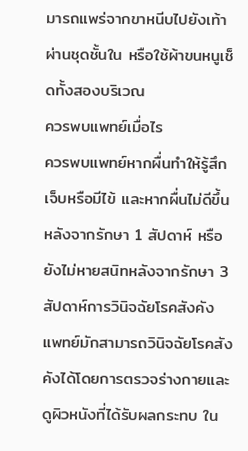มารถแพร่จากขาหนีบไปยังเท้าผ่านชุดชั้นใน หรือใช้ผ้าขนหนูเช็ดทั้งสองบริเวณ
ควรพบแพทย์เมื่อไร
ควรพบแพทย์หากผื่นทำให้รู้สึกเจ็บหรือมีไข้ และหากผื่นไม่ดีขึ้นหลังจากรักษา 1 สัปดาห์ หรือยังไม่หายสนิทหลังจากรักษา 3 สัปดาห์การวินิจฉัยโรคสังคัง
แพทย์มักสามารถวินิจฉัยโรคสังคังได้โดยการตรวจร่างกายและดูผิวหนังที่ได้รับผลกระทบ ใน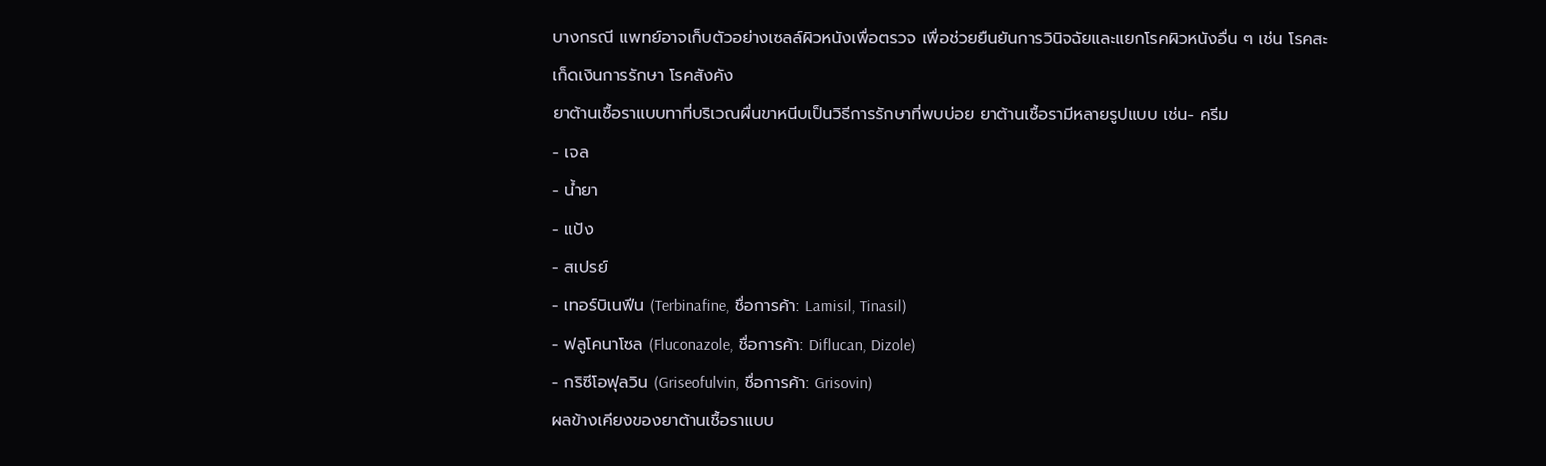บางกรณี แพทย์อาจเก็บตัวอย่างเซลล์ผิวหนังเพื่อตรวจ เพื่อช่วยยืนยันการวินิจฉัยและแยกโรคผิวหนังอื่น ๆ เช่น โรคสะเก็ดเงินการรักษา โรคสังคัง
ยาต้านเชื้อราแบบทาที่บริเวณผื่นขาหนีบเป็นวิธีการรักษาที่พบบ่อย ยาต้านเชื้อรามีหลายรูปแบบ เช่น- ครีม
- เจล
- น้ำยา
- แป้ง
- สเปรย์
- เทอร์บิเนฟีน (Terbinafine, ชื่อการค้า: Lamisil, Tinasil)
- ฟลูโคนาโซล (Fluconazole, ชื่อการค้า: Diflucan, Dizole)
- กริซีโอฟุลวิน (Griseofulvin, ชื่อการค้า: Grisovin)
ผลข้างเคียงของยาต้านเชื้อราแบบ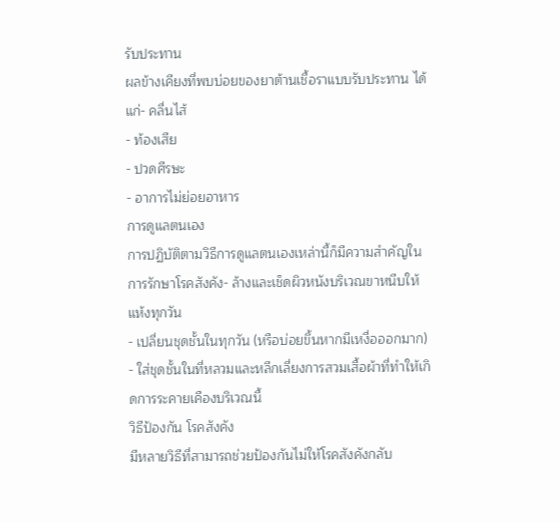รับประทาน
ผลข้างเคียงที่พบบ่อยของยาต้านเชื้อราแบบรับประทาน ได้แก่- คลื่นไส้
- ท้องเสีย
- ปวดศีรษะ
- อาการไม่ย่อยอาหาร
การดูแลตนเอง
การปฏิบัติตามวิธีการดูแลตนเองเหล่านี้ก็มีความสำคัญในการรักษาโรคสังคัง- ล้างและเช็ดผิวหนังบริเวณขาหนีบให้แห้งทุกวัน
- เปลี่ยนชุดชั้นในทุกวัน (หรือบ่อยขึ้นหากมีเหงื่อออกมาก)
- ใส่ชุดชั้นในที่หลวมและหลีกเลี่ยงการสวมเสื้อผ้าที่ทำให้เกิดการระคายเคืองบริเวณนี้
วิธีป้องกัน โรคสังคัง
มีหลายวิธีที่สามารถช่วยป้องกันไม่ให้โรคสังคังกลับ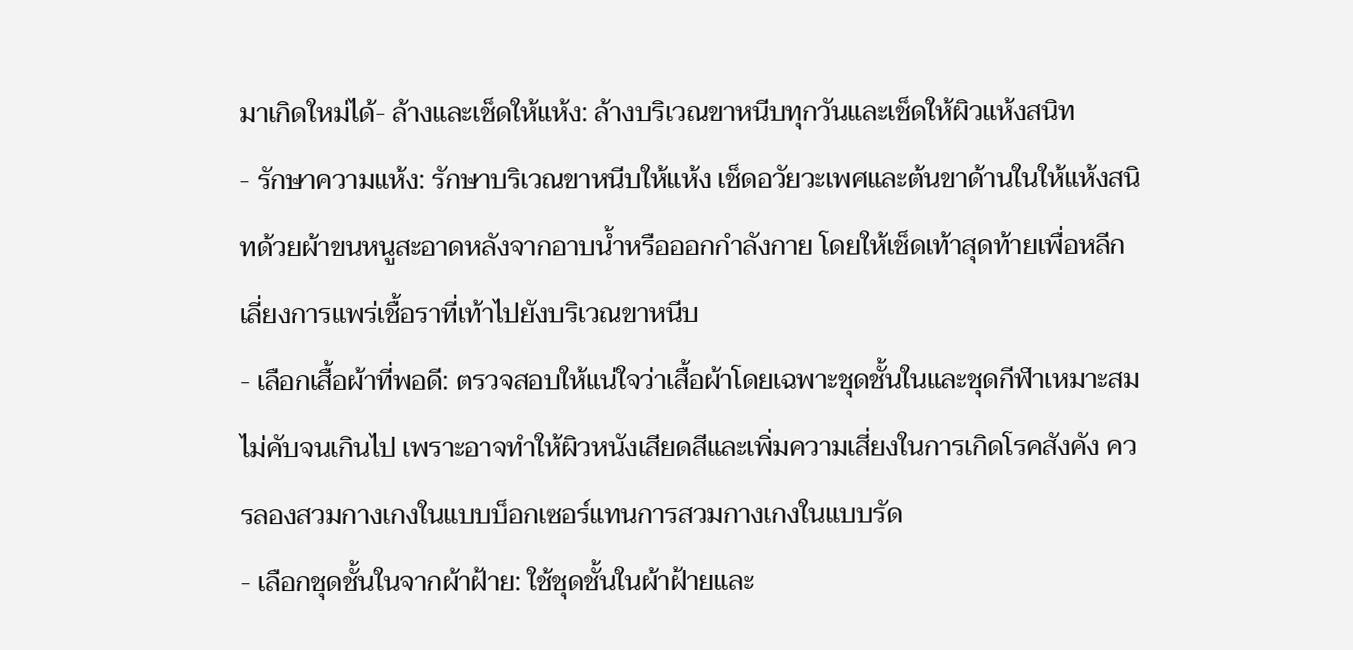มาเกิดใหม่ได้- ล้างและเช็ดให้แห้ง: ล้างบริเวณขาหนีบทุกวันและเช็ดให้ผิวแห้งสนิท
- รักษาความแห้ง: รักษาบริเวณขาหนีบให้แห้ง เช็ดอวัยวะเพศและต้นขาด้านในให้แห้งสนิทด้วยผ้าขนหนูสะอาดหลังจากอาบน้ำหรือออกกำลังกาย โดยให้เช็ดเท้าสุดท้ายเพื่อหลีกเลี่ยงการแพร่เชื้อราที่เท้าไปยังบริเวณขาหนีบ
- เลือกเสื้อผ้าที่พอดี: ตรวจสอบให้แน่ใจว่าเสื้อผ้าโดยเฉพาะชุดชั้นในและชุดกีฬาเหมาะสม ไม่คับจนเกินไป เพราะอาจทำให้ผิวหนังเสียดสีและเพิ่มความเสี่ยงในการเกิดโรคสังคัง ควรลองสวมกางเกงในแบบบ็อกเซอร์แทนการสวมกางเกงในแบบรัด
- เลือกชุดชั้นในจากผ้าฝ้าย: ใช้ชุดชั้นในผ้าฝ้ายและ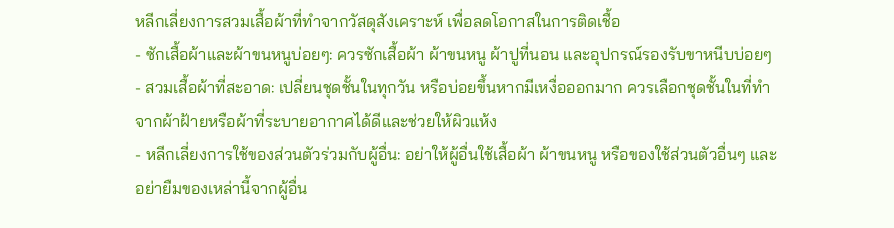หลีกเลี่ยงการสวมเสื้อผ้าที่ทำจากวัสดุสังเคราะห์ เพื่อลดโอกาสในการติดเชื้อ
- ซักเสื้อผ้าและผ้าขนหนูบ่อยๆ: ควรซักเสื้อผ้า ผ้าขนหนู ผ้าปูที่นอน และอุปกรณ์รองรับขาหนีบบ่อยๆ
- สวมเสื้อผ้าที่สะอาด: เปลี่ยนชุดชั้นในทุกวัน หรือบ่อยขึ้นหากมีเหงื่อออกมาก ควรเลือกชุดชั้นในที่ทำจากผ้าฝ้ายหรือผ้าที่ระบายอากาศได้ดีและช่วยให้ผิวแห้ง
- หลีกเลี่ยงการใช้ของส่วนตัวร่วมกับผู้อื่น: อย่าให้ผู้อื่นใช้เสื้อผ้า ผ้าขนหนู หรือของใช้ส่วนตัวอื่นๆ และอย่ายืมของเหล่านี้จากผู้อื่น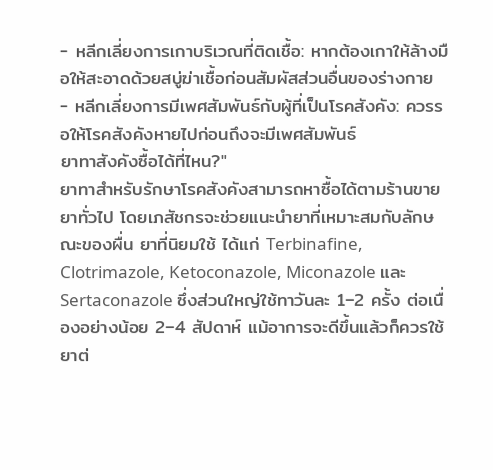- หลีกเลี่ยงการเกาบริเวณที่ติดเชื้อ: หากต้องเกาให้ล้างมือให้สะอาดด้วยสบู่ฆ่าเชื้อก่อนสัมผัสส่วนอื่นของร่างกาย
- หลีกเลี่ยงการมีเพศสัมพันธ์กับผู้ที่เป็นโรคสังคัง: ควรรอให้โรคสังคังหายไปก่อนถึงจะมีเพศสัมพันธ์
ยาทาสังคังซื้อได้ที่ไหน?"
ยาทาสำหรับรักษาโรคสังคังสามารถหาซื้อได้ตามร้านขายยาทั่วไป โดยเภสัชกรจะช่วยแนะนำยาที่เหมาะสมกับลักษณะของผื่น ยาที่นิยมใช้ ได้แก่ Terbinafine, Clotrimazole, Ketoconazole, Miconazole และ Sertaconazole ซึ่งส่วนใหญ่ใช้ทาวันละ 1–2 ครั้ง ต่อเนื่องอย่างน้อย 2–4 สัปดาห์ แม้อาการจะดีขึ้นแล้วก็ควรใช้ยาต่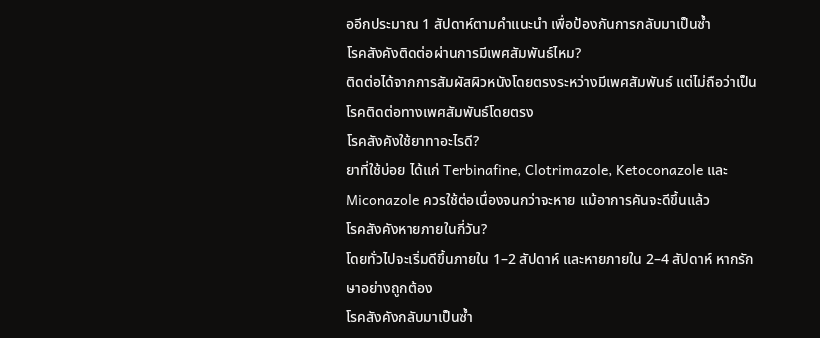ออีกประมาณ 1 สัปดาห์ตามคำแนะนำ เพื่อป้องกันการกลับมาเป็นซ้ำ
โรคสังคังติดต่อผ่านการมีเพศสัมพันธ์ไหม?
ติดต่อได้จากการสัมผัสผิวหนังโดยตรงระหว่างมีเพศสัมพันธ์ แต่ไม่ถือว่าเป็นโรคติดต่อทางเพศสัมพันธ์โดยตรง
โรคสังคังใช้ยาทาอะไรดี?
ยาที่ใช้บ่อย ได้แก่ Terbinafine, Clotrimazole, Ketoconazole และ Miconazole ควรใช้ต่อเนื่องจนกว่าจะหาย แม้อาการคันจะดีขึ้นแล้ว
โรคสังคังหายภายในกี่วัน?
โดยทั่วไปจะเริ่มดีขึ้นภายใน 1–2 สัปดาห์ และหายภายใน 2–4 สัปดาห์ หากรักษาอย่างถูกต้อง
โรคสังคังกลับมาเป็นซ้ำ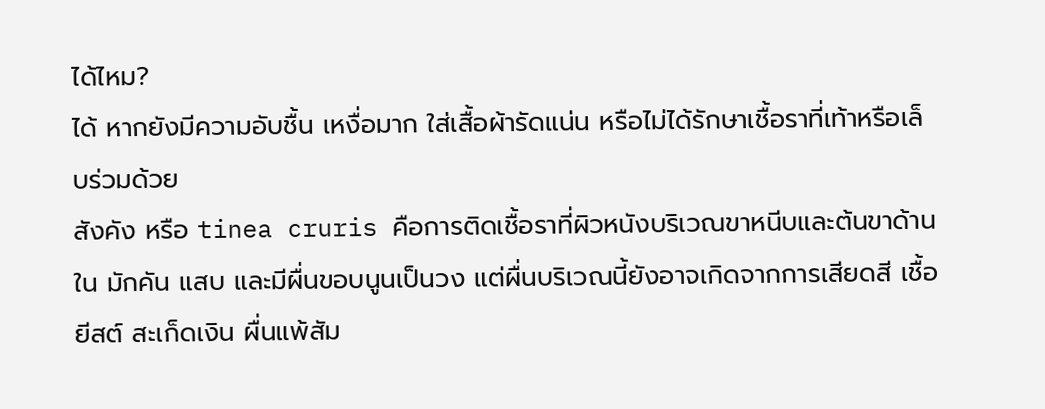ได้ไหม?
ได้ หากยังมีความอับชื้น เหงื่อมาก ใส่เสื้อผ้ารัดแน่น หรือไม่ได้รักษาเชื้อราที่เท้าหรือเล็บร่วมด้วย
สังคัง หรือ tinea cruris คือการติดเชื้อราที่ผิวหนังบริเวณขาหนีบและต้นขาด้านใน มักคัน แสบ และมีผื่นขอบนูนเป็นวง แต่ผื่นบริเวณนี้ยังอาจเกิดจากการเสียดสี เชื้อยีสต์ สะเก็ดเงิน ผื่นแพ้สัม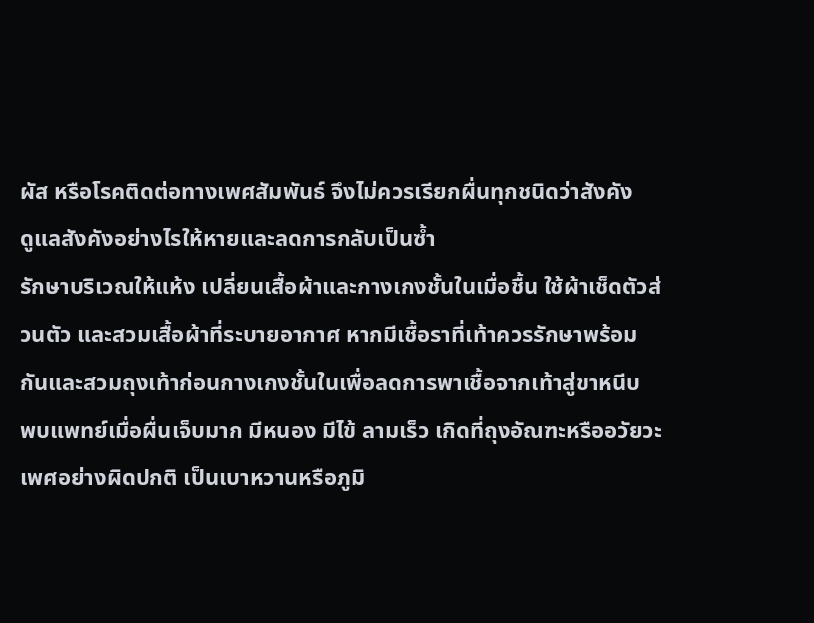ผัส หรือโรคติดต่อทางเพศสัมพันธ์ จึงไม่ควรเรียกผื่นทุกชนิดว่าสังคัง
ดูแลสังคังอย่างไรให้หายและลดการกลับเป็นซ้ำ
รักษาบริเวณให้แห้ง เปลี่ยนเสื้อผ้าและกางเกงชั้นในเมื่อชื้น ใช้ผ้าเช็ดตัวส่วนตัว และสวมเสื้อผ้าที่ระบายอากาศ หากมีเชื้อราที่เท้าควรรักษาพร้อมกันและสวมถุงเท้าก่อนกางเกงชั้นในเพื่อลดการพาเชื้อจากเท้าสู่ขาหนีบ
พบแพทย์เมื่อผื่นเจ็บมาก มีหนอง มีไข้ ลามเร็ว เกิดที่ถุงอัณฑะหรืออวัยวะเพศอย่างผิดปกติ เป็นเบาหวานหรือภูมิ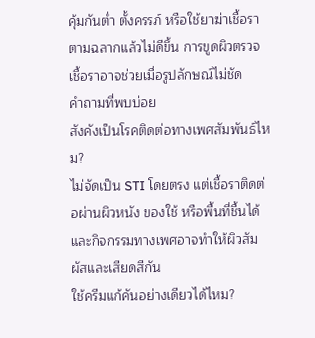คุ้มกันต่ำ ตั้งครรภ์ หรือใช้ยาฆ่าเชื้อราตามฉลากแล้วไม่ดีขึ้น การขูดผิวตรวจเชื้อราอาจช่วยเมื่อรูปลักษณ์ไม่ชัด
คำถามที่พบบ่อย
สังคังเป็นโรคติดต่อทางเพศสัมพันธ์ไหม?
ไม่จัดเป็น STI โดยตรง แต่เชื้อราติดต่อผ่านผิวหนัง ของใช้ หรือพื้นที่ชื้นได้ และกิจกรรมทางเพศอาจทำให้ผิวสัมผัสและเสียดสีกัน
ใช้ครีมแก้คันอย่างเดียวได้ไหม?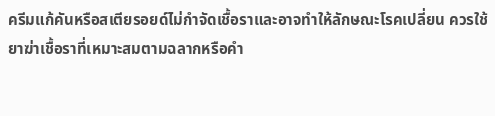ครีมแก้คันหรือสเตียรอยด์ไม่กำจัดเชื้อราและอาจทำให้ลักษณะโรคเปลี่ยน ควรใช้ยาฆ่าเชื้อราที่เหมาะสมตามฉลากหรือคำ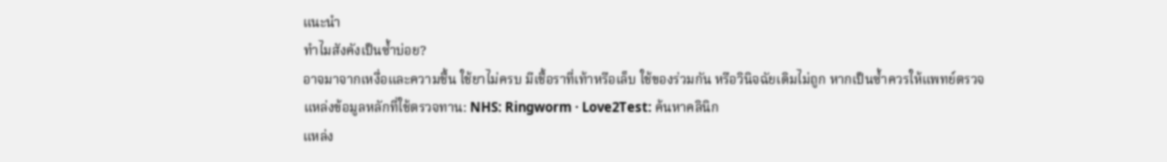แนะนำ
ทำไมสังคังเป็นซ้ำบ่อย?
อาจมาจากเหงื่อและความชื้น ใช้ยาไม่ครบ มีเชื้อราที่เท้าหรือเล็บ ใช้ของร่วมกัน หรือวินิจฉัยเดิมไม่ถูก หากเป็นซ้ำควรให้แพทย์ตรวจ
แหล่งข้อมูลหลักที่ใช้ตรวจทาน: NHS: Ringworm · Love2Test: ค้นหาคลินิก
แหล่ง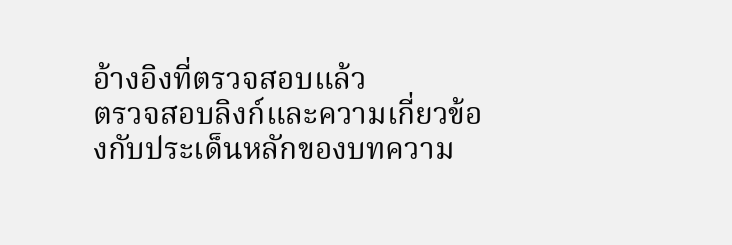อ้างอิงที่ตรวจสอบแล้ว
ตรวจสอบลิงก์และความเกี่ยวข้องกับประเด็นหลักของบทความ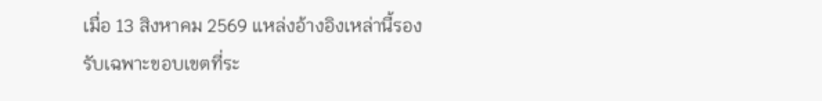เมื่อ 13 สิงหาคม 2569 แหล่งอ้างอิงเหล่านี้รองรับเฉพาะขอบเขตที่ระ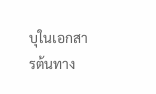บุในเอกสารต้นทาง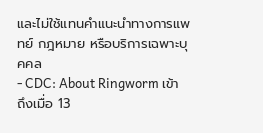และไม่ใช้แทนคำแนะนำทางการแพทย์ กฎหมาย หรือบริการเฉพาะบุคคล
- CDC: About Ringworm เข้าถึงเมื่อ 13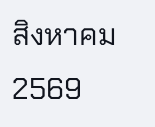สิงหาคม 2569